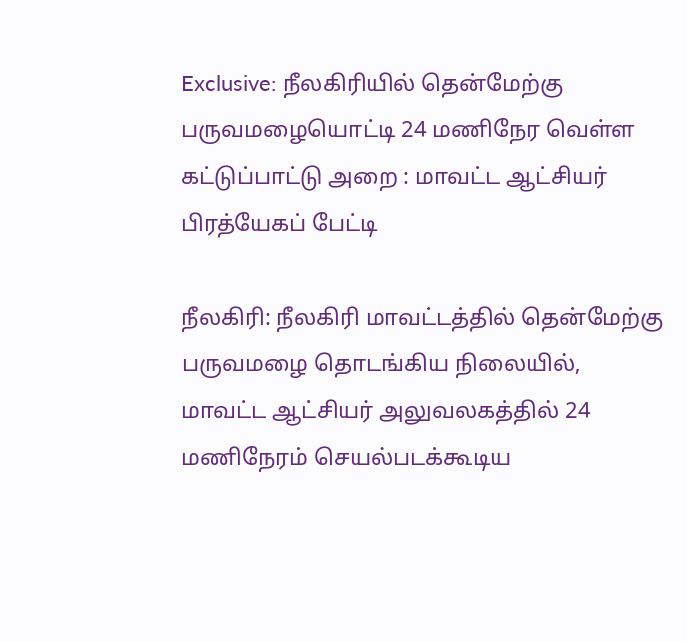Exclusive: நீலகிரியில் தென்மேற்கு பருவமழையொட்டி 24 மணிநேர வெள்ள கட்டுப்பாட்டு அறை : மாவட்ட ஆட்சியர் பிரத்யேகப் பேட்டி

நீலகிரி: நீலகிரி மாவட்டத்தில் தென்மேற்கு பருவமழை தொடங்கிய நிலையில், மாவட்ட ஆட்சியர் அலுவலகத்தில் 24 மணிநேரம் செயல்படக்கூடிய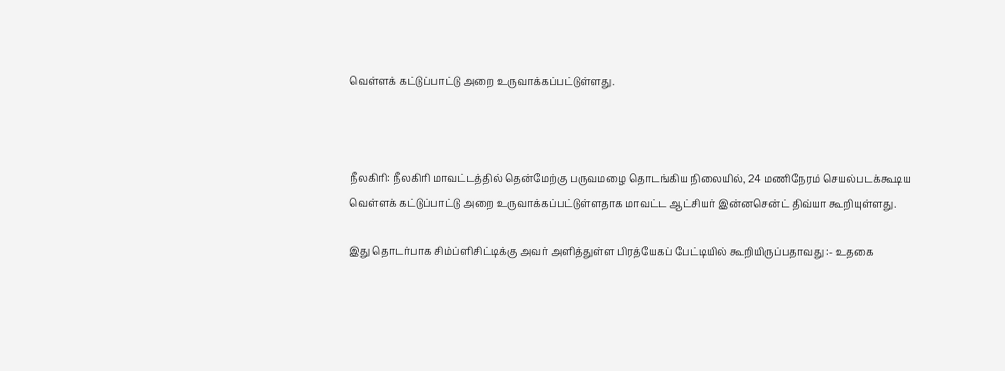வெள்ளக் கட்டுப்பாட்டு அறை உருவாக்கப்பட்டுள்ளது.



நீலகிரி: நீலகிரி மாவட்டத்தில் தென்மேற்கு பருவமழை தொடங்கிய நிலையில், 24 மணிநேரம் செயல்படக்கூடிய வெள்ளக் கட்டுப்பாட்டு அறை உருவாக்கப்பட்டுள்ளதாக மாவட்ட ஆட்சியர் இன்னசென்ட் திவ்யா கூறியுள்ளது.

இது தொடர்பாக சிம்ப்ளிசிட்டிக்கு அவர் அளித்துள்ள பிரத்யேகப் பேட்டியில் கூறியிருப்பதாவது :- உதகை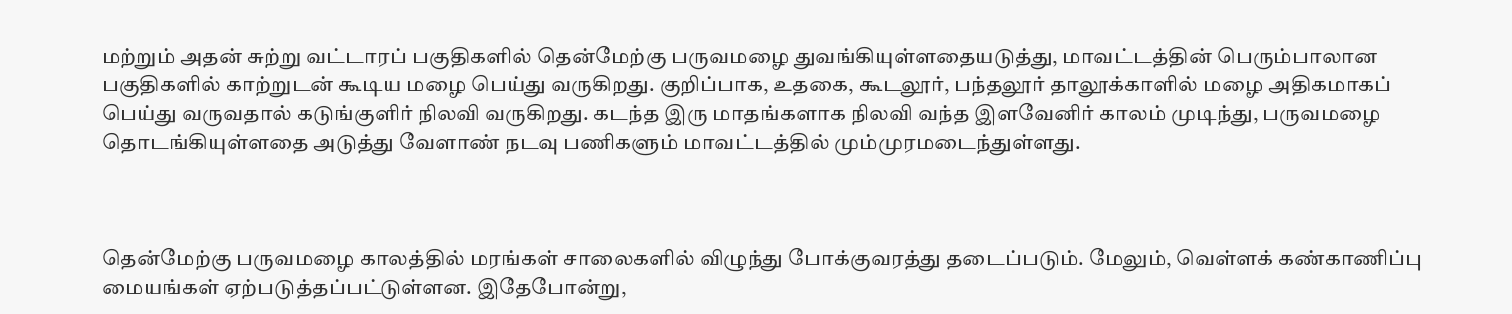மற்றும் அதன் சுற்று வட்டாரப் பகுதிகளில் தென்மேற்கு பருவமழை துவங்கியுள்ளதையடுத்து, மாவட்டத்தின் பெரும்பாலான பகுதிகளில் காற்றுடன் கூடிய மழை பெய்து வருகிறது. குறிப்பாக, உதகை, கூடலூர், பந்தலூர் தாலூக்காளில் மழை அதிகமாகப் பெய்து வருவதால் கடுங்குளிர் நிலவி வருகிறது. கடந்த இரு மாதங்களாக நிலவி வந்த இளவேனிர் காலம் முடிந்து, பருவமழை தொடங்கியுள்ளதை அடுத்து வேளாண் நடவு பணிகளும் மாவட்டத்தில் மும்முரமடைந்துள்ளது.



தென்மேற்கு பருவமழை காலத்தில் மரங்கள் சாலைகளில் விழுந்து போக்குவரத்து தடைப்படும். மேலும், வெள்ளக் கண்காணிப்பு மையங்கள் ஏற்படுத்தப்பட்டுள்ளன. இதேபோன்று,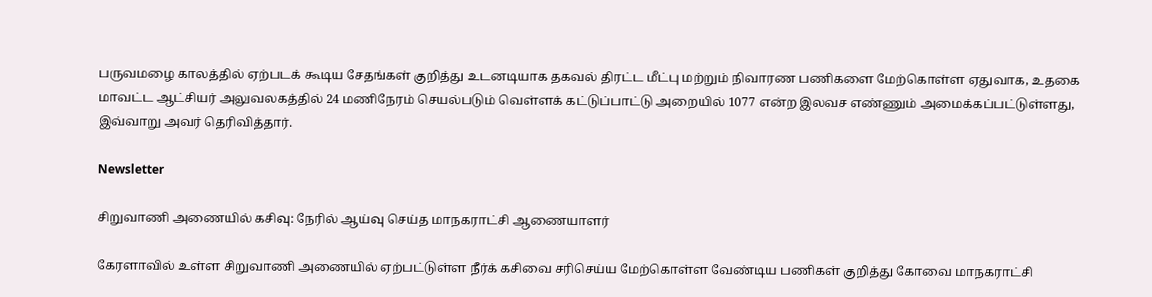பருவமழை காலத்தில் ஏற்படக் கூடிய சேதங்கள் குறித்து உடனடியாக தகவல் திரட்ட மீட்பு மற்றும் நிவாரண பணிகளை மேற்கொள்ள ஏதுவாக, உதகை மாவட்ட ஆட்சியர் அலுவலகத்தில் 24 மணிநேரம் செயல்படும் வெள்ளக் கட்டுப்பாட்டு அறையில் 1077 என்ற இலவச எண்ணும் அமைக்கப்பட்டுள்ளது, இவ்வாறு அவர் தெரிவித்தார்.

Newsletter

சிறுவாணி அணையில் கசிவு: நேரில் ஆய்வு செய்த மாநகராட்சி ஆணையாளர்

கேரளாவில் உள்ள சிறுவாணி அணையில் ஏற்பட்டுள்ள நீர்க் கசிவை சரிசெய்ய மேற்கொள்ள வேண்டிய பணிகள் குறித்து கோவை மாநகராட்சி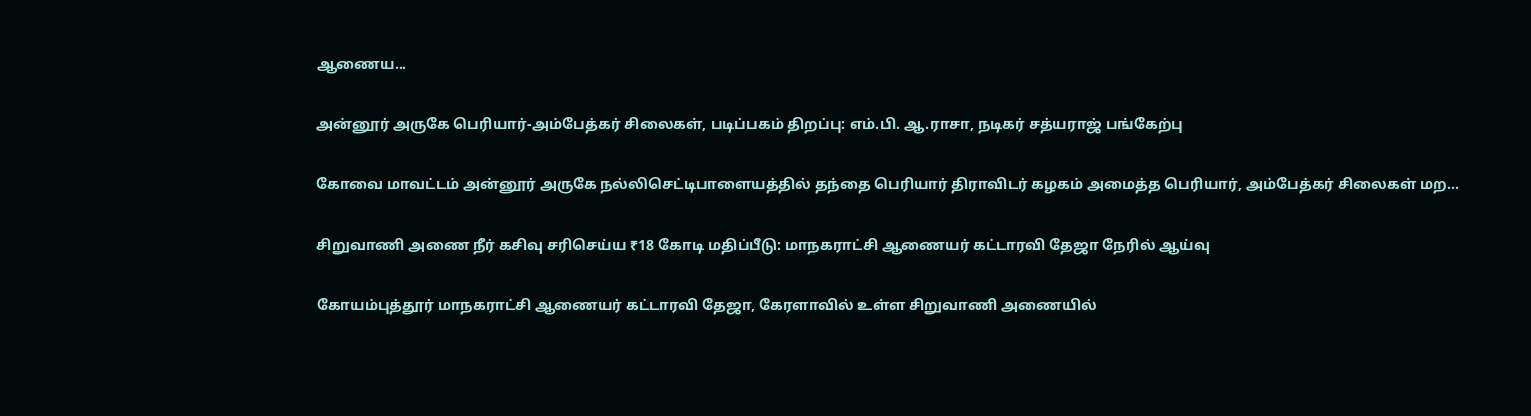ஆணைய...

அன்னூர் அருகே பெரியார்-அம்பேத்கர் சிலைகள், படிப்பகம் திறப்பு: எம்.பி. ஆ.ராசா, நடிகர் சத்யராஜ் பங்கேற்பு

கோவை மாவட்டம் அன்னூர் அருகே நல்லிசெட்டிபாளையத்தில் தந்தை பெரியார் திராவிடர் கழகம் அமைத்த பெரியார், அம்பேத்கர் சிலைகள் மற...

சிறுவாணி அணை நீர் கசிவு சரிசெய்ய ₹18 கோடி மதிப்பீடு: மாநகராட்சி ஆணையர் கட்டாரவி தேஜா நேரில் ஆய்வு

கோயம்புத்தூர் மாநகராட்சி ஆணையர் கட்டாரவி தேஜா, கேரளாவில் உள்ள சிறுவாணி அணையில்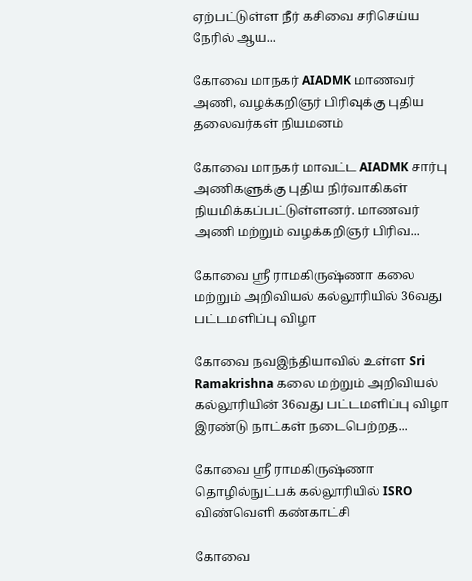ஏற்பட்டுள்ள நீர் கசிவை சரிசெய்ய நேரில் ஆய...

கோவை மாநகர் AIADMK மாணவர் அணி, வழக்கறிஞர் பிரிவுக்கு புதிய தலைவர்கள் நியமனம்

கோவை மாநகர் மாவட்ட AIADMK சார்பு அணிகளுக்கு புதிய நிர்வாகிகள் நியமிக்கப்பட்டுள்ளனர். மாணவர் அணி மற்றும் வழக்கறிஞர் பிரிவ...

கோவை ஸ்ரீ ராமகிருஷ்ணா கலை மற்றும் அறிவியல் கல்லூரியில் 36வது பட்டமளிப்பு விழா

கோவை நவஇந்தியாவில் உள்ள Sri Ramakrishna கலை மற்றும் அறிவியல் கல்லூரியின் 36வது பட்டமளிப்பு விழா இரண்டு நாட்கள் நடைபெற்றத...

கோவை ஸ்ரீ ராமகிருஷ்ணா தொழில்நுட்பக் கல்லூரியில் ISRO விண்வெளி கண்காட்சி

கோவை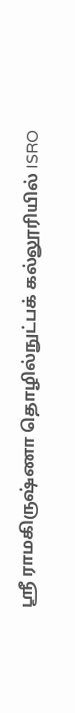ஸ்ரீ ராமகிருஷ்ணா தொழில்நுட்பக் கல்லூரியில் ISRO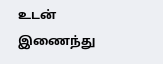உடன் இணைந்து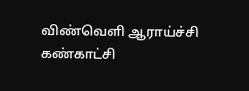விண்வெளி ஆராய்ச்சி கண்காட்சி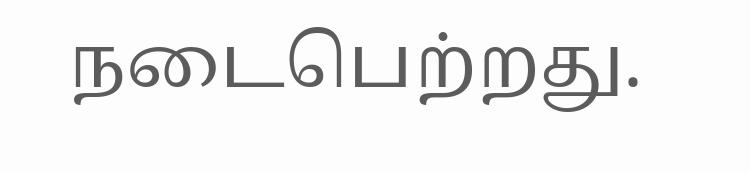நடைபெற்றது.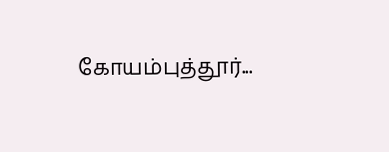கோயம்புத்தூர்...